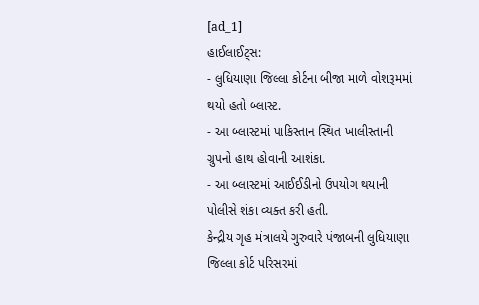[ad_1]
હાઈલાઈટ્સ:
- લુધિયાણા જિલ્લા કોર્ટના બીજા માળે વોશરૂમમાં થયો હતો બ્લાસ્ટ.
- આ બ્લાસ્ટમાં પાકિસ્તાન સ્થિત ખાલીસ્તાની ગ્રુપનો હાથ હોવાની આશંકા.
- આ બ્લાસ્ટમાં આઈઈડીનો ઉપયોગ થયાની પોલીસે શંકા વ્યક્ત કરી હતી.
કેન્દ્રીય ગૃહ મંત્રાલયે ગુરુવારે પંજાબની લુધિયાણા જિલ્લા કોર્ટ પરિસરમાં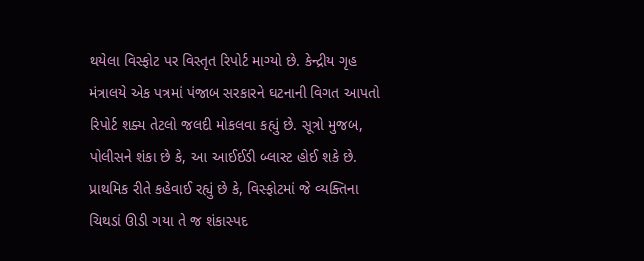થયેલા વિસ્ફોટ પર વિસ્તૃત રિપોર્ટ માગ્યો છે. કેન્દ્રીય ગૃહ મંત્રાલયે એક પત્રમાં પંજાબ સરકારને ઘટનાની વિગત આપતો રિપોર્ટ શક્ય તેટલો જલદી મોકલવા કહ્યું છે. સૂત્રો મુજબ, પોલીસને શંકા છે કે, આ આઈઈડી બ્લાસ્ટ હોઈ શકે છે. પ્રાથમિક રીતે કહેવાઈ રહ્યું છે કે, વિસ્ફોટમાં જે વ્યક્તિના ચિથડાં ઊડી ગયા તે જ શંકાસ્પદ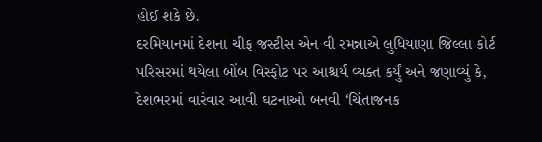હોઈ શકે છે.
દરમિયાનમાં દેશના ચીફ જસ્ટીસ એન વી રમન્નાએ લુધિયાણા જિલ્લા કોર્ટ પરિસરમાં થયેલા બોંબ વિસ્ફોટ પર આશ્ચર્ય વ્યક્ત કર્યું અને જણાવ્યું કે, દેશભરમાં વારંવાર આવી ઘટનાઓ બનવી ‘ચિંતાજનક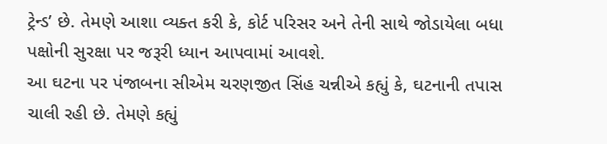ટ્રેન્ડ’ છે. તેમણે આશા વ્યક્ત કરી કે, કોર્ટ પરિસર અને તેની સાથે જોડાયેલા બધા પક્ષોની સુરક્ષા પર જરૂરી ધ્યાન આપવામાં આવશે.
આ ઘટના પર પંજાબના સીએમ ચરણજીત સિંહ ચન્નીએ કહ્યું કે, ઘટનાની તપાસ ચાલી રહી છે. તેમણે કહ્યું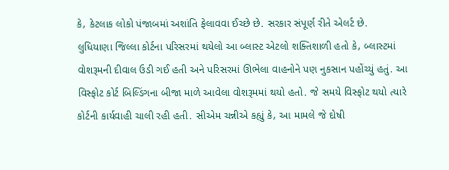કે, કેટલાક લોકો પંજાબમાં અશાંતિ ફેલાવવા ઈચ્છે છે. સરકાર સંપૂર્ણ રીતે એલર્ટ છે.
લુધિયાણા જિલ્લા કોર્ટના પરિસરમાં થયેલો આ બ્લાસ્ટ એટલો શક્તિશાળી હતો કે, બ્લાસ્ટમાં વોશરૂમની દીવાલ ઉડી ગઈ હતી અને પરિસરમાં ઊભેલા વાહનોને પણ નુકસાન પહોંચ્યું હતું. આ વિસ્ફોટ કોર્ટ બિલ્ડિંગના બીજા માળે આવેલા વોશરૂમમાં થયો હતો. જે સમયે વિસ્ફોટ થયો ત્યારે કોર્ટની કાર્યવાહી ચાલી રહી હતી. સીએમ ચન્નીએ કહ્યું કે, આ મામલે જે દોષી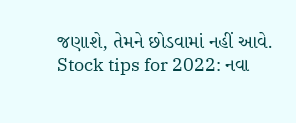જણાશે, તેમને છોડવામાં નહીં આવે.
Stock tips for 2022: નવા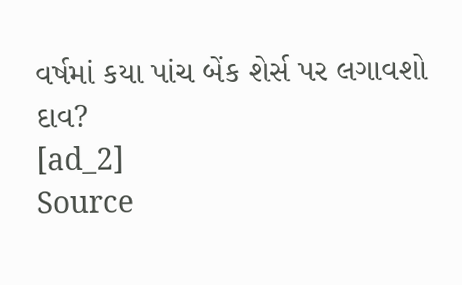વર્ષમાં કયા પાંચ બેંક શેર્સ પર લગાવશો દાવ?
[ad_2]
Source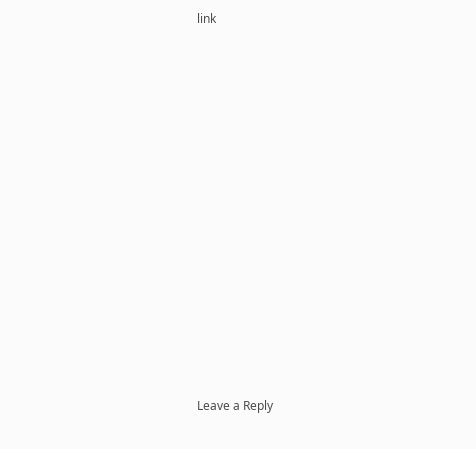link














Leave a Reply